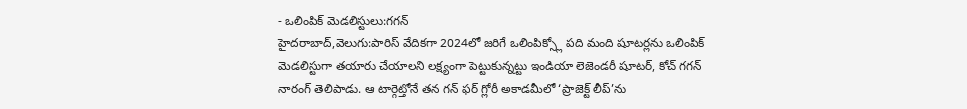- ఒలింపిక్ మెడలిస్టులు:గగన్
హైదరాబాద్,వెలుగు:పారిస్ వేదికగా 2024లో జరిగే ఒలింపిక్స్లో పది మంది షూటర్లను ఒలింపిక్ మెడలిస్టుగా తయారు చేయాలని లక్ష్యంగా పెట్టుకున్నట్టు ఇండియా లెజెండరీ షూటర్, కోచ్ గగన్ నారంగ్ తెలిపాడు. ఆ టార్గెట్తోనే తన గన్ ఫర్ గ్లోరీ అకాడమీలో ‘ప్రాజెక్ట్ లీప్’ను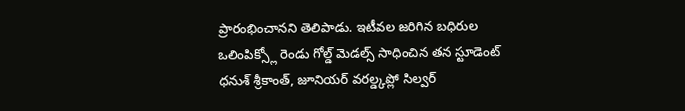ప్రారంభించానని తెలిపాడు. ఇటీవల జరిగిన బధిరుల ఒలింపిక్స్లో రెండు గోల్డ్ మెడల్స్ సాధించిన తన స్టూడెంట్ ధనుశ్ శ్రీకాంత్, జూనియర్ వరల్డ్కప్లో సిల్వర్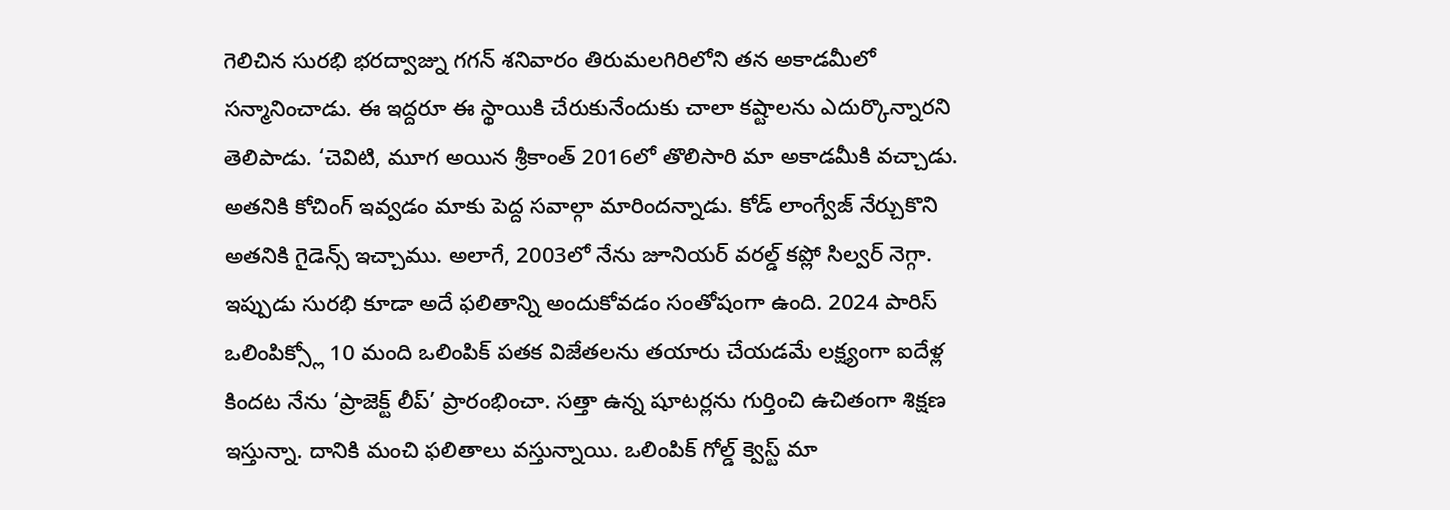గెలిచిన సురభి భరద్వాజ్ను గగన్ శనివారం తిరుమలగిరిలోని తన అకాడమీలో సన్మానించాడు. ఈ ఇద్దరూ ఈ స్థాయికి చేరుకునేందుకు చాలా కష్టాలను ఎదుర్కొన్నారని తెలిపాడు. ‘చెవిటి, మూగ అయిన శ్రీకాంత్ 2016లో తొలిసారి మా అకాడమీకి వచ్చాడు. అతనికి కోచింగ్ ఇవ్వడం మాకు పెద్ద సవాల్గా మారిందన్నాడు. కోడ్ లాంగ్వేజ్ నేర్చుకొని అతనికి గైడెన్స్ ఇచ్చాము. అలాగే, 2003లో నేను జూనియర్ వరల్డ్ కప్లో సిల్వర్ నెగ్గా. ఇప్పుడు సురభి కూడా అదే ఫలితాన్ని అందుకోవడం సంతోషంగా ఉంది. 2024 పారిస్ ఒలింపిక్స్లో 10 మంది ఒలింపిక్ పతక విజేతలను తయారు చేయడమే లక్ష్యంగా ఐదేళ్ల కిందట నేను ‘ప్రాజెక్ట్ లీప్’ ప్రారంభించా. సత్తా ఉన్న షూటర్లను గుర్తించి ఉచితంగా శిక్షణ ఇస్తున్నా. దానికి మంచి ఫలితాలు వస్తున్నాయి. ఒలింపిక్ గోల్డ్ క్వెస్ట్ మా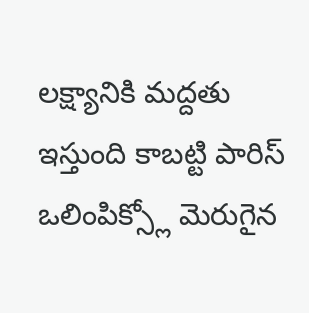లక్ష్యానికి మద్దతు ఇస్తుంది కాబట్టి పారిస్ ఒలింపిక్స్లో మెరుగైన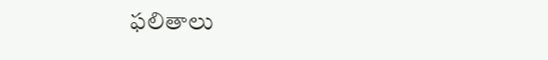ఫలితాలు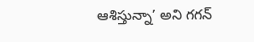ఆశిస్తున్నా’ అని గగన్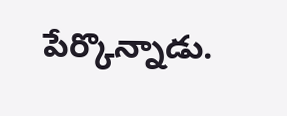పేర్కొన్నాడు.